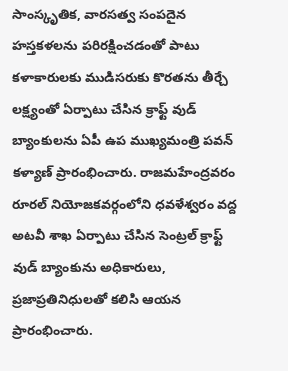సాంస్కృతిక, వారసత్వ సంపదైన హస్తకళలను పరిరక్షించడంతో పాటు కళాకారులకు ముడిసరుకు కొరతను తీర్చే లక్ష్యంతో ఏర్పాటు చేసిన క్రాఫ్ట్ వుడ్ బ్యాంకులను ఏపీ ఉప ముఖ్యమంత్రి పవన్ కళ్యాణ్ ప్రారంభించారు. రాజమహేంద్రవరం రూరల్ నియోజకవర్గంలోని ధవళేశ్వరం వద్ద అటవీ శాఖ ఏర్పాటు చేసిన సెంట్రల్ క్రాఫ్ట్ వుడ్ బ్యాంకును అధికారులు, ప్రజాప్రతినిధులతో కలిసి ఆయన ప్రారంభించారు.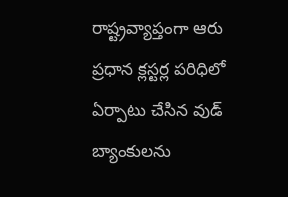రాష్ట్రవ్యాప్తంగా ఆరు ప్రధాన క్లస్టర్ల పరిధిలో ఏర్పాటు చేసిన వుడ్ బ్యాంకులను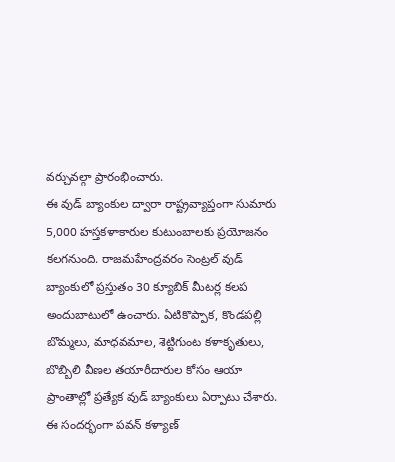వర్చువల్గా ప్రారంభించారు.
ఈ వుడ్ బ్యాంకుల ద్వారా రాష్ట్రవ్యాప్తంగా సుమారు 5,000 హస్తకళాకారుల కుటుంబాలకు ప్రయోజనం కలగనుంది. రాజమహేంద్రవరం సెంట్రల్ వుడ్ బ్యాంకులో ప్రస్తుతం 30 క్యూబిక్ మీటర్ల కలప అందుబాటులో ఉంచారు. ఏటికొప్పాక, కొండపల్లి బొమ్మలు, మాధవమాల, శెట్టిగుంట కళాకృతులు, బొబ్బిలి వీణల తయారీదారుల కోసం ఆయా ప్రాంతాల్లో ప్రత్యేక వుడ్ బ్యాంకులు ఏర్పాటు చేశారు. ఈ సందర్భంగా పవన్ కళ్యాణ్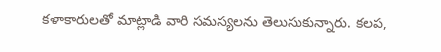కళాకారులతో మాట్లాడి వారి సమస్యలను తెలుసుకున్నారు. కలప,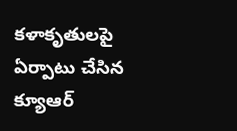కళాకృతులపై ఏర్పాటు చేసిన క్యూఆర్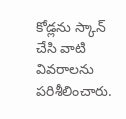కోడ్లను స్కాన్ చేసి వాటి వివరాలను పరిశీలించారు.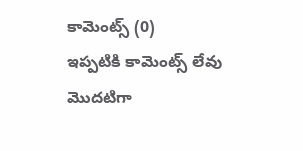కామెంట్స్ (0)
ఇప్పటికి కామెంట్స్ లేవు
మొదటిగా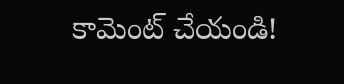కామెంట్ చేయండి!